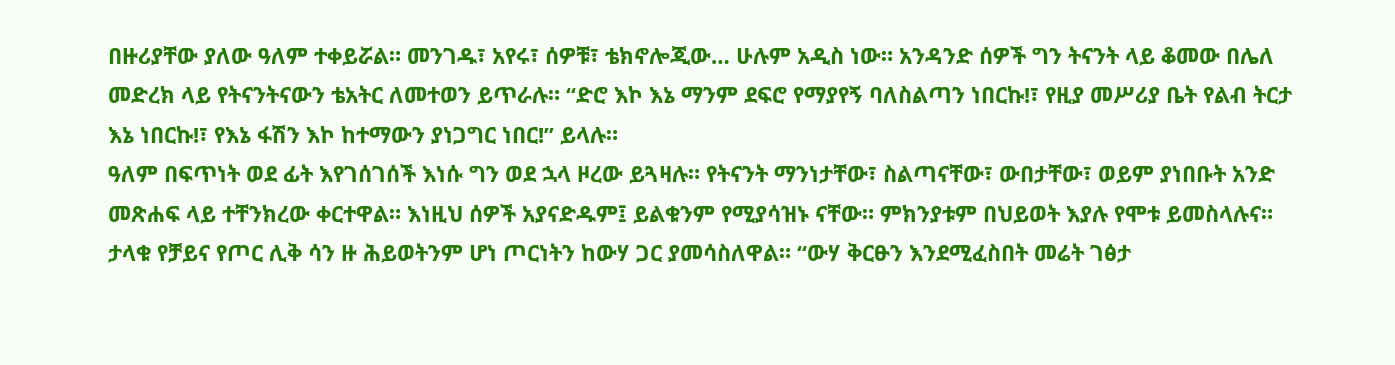በዙሪያቸው ያለው ዓለም ተቀይሯል። መንገዱ፣ አየሩ፣ ሰዎቹ፣ ቴክኖሎጂው… ሁሉም አዲስ ነው። አንዳንድ ሰዎች ግን ትናንት ላይ ቆመው በሌለ መድረክ ላይ የትናንትናውን ቴአትር ለመተወን ይጥራሉ። “ድሮ እኮ እኔ ማንም ደፍሮ የማያየኝ ባለስልጣን ነበርኩ!፣ የዚያ መሥሪያ ቤት የልብ ትርታ እኔ ነበርኩ!፣ የእኔ ፋሽን እኮ ከተማውን ያነጋግር ነበር!” ይላሉ።
ዓለም በፍጥነት ወደ ፊት እየገሰገሰች እነሱ ግን ወደ ኋላ ዞረው ይጓዛሉ። የትናንት ማንነታቸው፣ ስልጣናቸው፣ ውበታቸው፣ ወይም ያነበቡት አንድ መጽሐፍ ላይ ተቸንክረው ቀርተዋል። እነዚህ ሰዎች አያናድዱም፤ ይልቁንም የሚያሳዝኑ ናቸው። ምክንያቱም በህይወት እያሉ የሞቱ ይመስላሉና።
ታላቁ የቻይና የጦር ሊቅ ሳን ዙ ሕይወትንም ሆነ ጦርነትን ከውሃ ጋር ያመሳስለዋል። “ውሃ ቅርፁን እንደሚፈስበት መሬት ገፅታ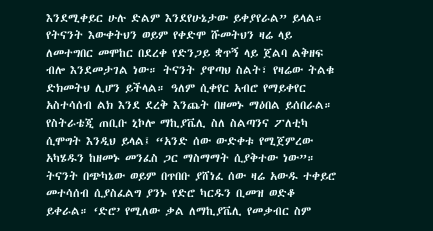እንደሚቀይር ሁሉ ድልም እንደየሁኔታው ይቀያየራል” ይላል። የትናንት እውቀትህን ወይም የቀድሞ ሹመትህን ዛሬ ላይ ለመተግበር መሞከር በደረቀ የድንጋይ ቋጥኝ ላይ ጀልባ ልቅዘፍ ብሎ እንደመታገል ነው። ትናንት ያዋጣህ ስልት፣ የዛሬው ትልቁ ድክመትህ ሊሆን ይችላል። ዓለም ሲቀየር አብሮ የማይቀየር አስተሳሰብ ልክ እንደ ደረቅ እንጨት በዘመኑ ማዕበል ይሰበራል።
የስትራቴጂ ጠቢቡ ኒኮሎ ማኪያቬሊ ስለ ስልጣንና ፖለቲካ ሲሞግት እንዲህ ይላል፤ “አንድ ሰው ውድቀቱ የሚጀምረው አካሄዱን ከዘመኑ መንፈስ ጋር ማስማማት ሲያቅተው ነው”። ትናንት በጭካኔው ወይም በጥበቡ ያሸነፈ ሰው ዛሬ አውዱ ተቀይሮ መተሳሰብ ሲያስፈልግ ያንኑ የድሮ ካርዱን ቢመዝ ወድቆ ይቀራል። ‘ድሮ’ የሚለው ቃል ለማኪያቬሊ የመቃብር ስም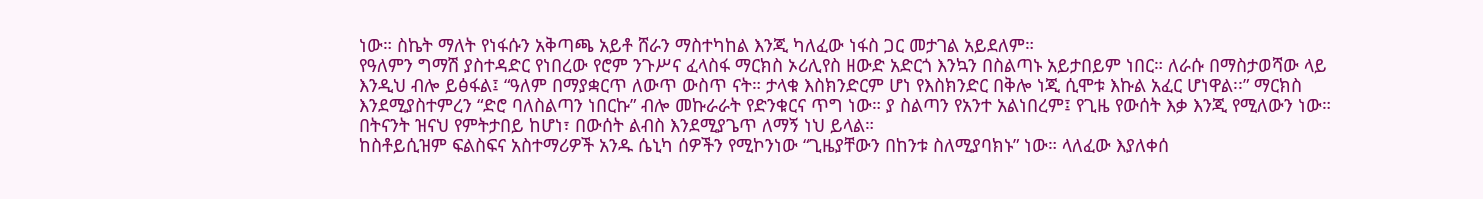ነው። ስኬት ማለት የነፋሱን አቅጣጫ አይቶ ሸራን ማስተካከል እንጂ ካለፈው ነፋስ ጋር መታገል አይደለም።
የዓለምን ግማሽ ያስተዳድር የነበረው የሮም ንጉሥና ፈላስፋ ማርክስ ኦሪሊየስ ዘውድ አድርጎ እንኳን በስልጣኑ አይታበይም ነበር። ለራሱ በማስታወሻው ላይ እንዲህ ብሎ ይፅፋል፤ “ዓለም በማያቋርጥ ለውጥ ውስጥ ናት። ታላቁ እስክንድርም ሆነ የእስክንድር በቅሎ ነጂ ሲሞቱ እኩል አፈር ሆነዋል፡፡” ማርክስ እንደሚያስተምረን “ድሮ ባለስልጣን ነበርኩ” ብሎ መኩራራት የድንቁርና ጥግ ነው። ያ ስልጣን የአንተ አልነበረም፤ የጊዜ የውሰት እቃ እንጂ የሚለውን ነው። በትናንት ዝናህ የምትታበይ ከሆነ፣ በውሰት ልብስ እንደሚያጌጥ ለማኝ ነህ ይላል።
ከስቶይሲዝም ፍልስፍና አስተማሪዎች አንዱ ሴኒካ ሰዎችን የሚኮንነው “ጊዜያቸውን በከንቱ ስለሚያባክኑ” ነው። ላለፈው እያለቀሰ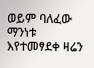ወይም ባለፈው ማንነቱ እየተመፃደቀ ዛሬን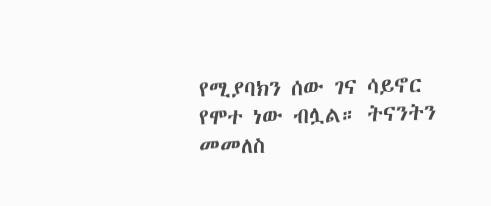የሚያባክን ሰው ገና ሳይኖር የሞተ ነው ብሏል። ትናንትን መመለስ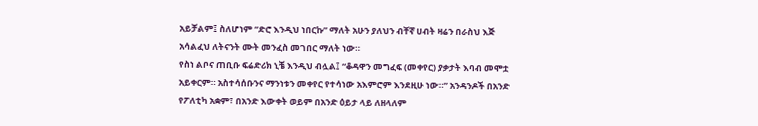አይቻልም፤ ስለሆነም “ድሮ እንዲህ ነበርኩ” ማለት አሁን ያለህን ብቸኛ ሀብት ዛሬን በራስህ እጅ አሳልፈህ ለትናንት ሙት መንፈስ መገበር ማለት ነው።
የስነ ልቦና ጠቢቡ ፍሬድሪክ ኒቼ እንዲህ ብሏል፤ “ቆዳዋን መግፈፍ (መቀየር) ያቃታት እባብ መሞቷ አይቀርም። አስተሳሰቡንና ማንነቱን መቀየር የተሳነው አእምሮም እንደዚሁ ነው።” አንዳንዶች በአንድ የፖለቲካ አቋም፣ በአንድ እውቀት ወይም በአንድ ዕይታ ላይ ለዘላለም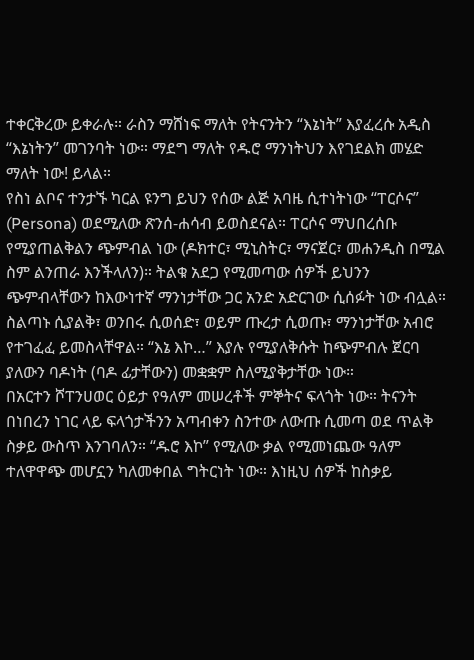ተቀርቅረው ይቀራሉ። ራስን ማሸነፍ ማለት የትናንትን “እኔነት” እያፈረሱ አዲስ “እኔነትን” መገንባት ነው። ማደግ ማለት የዱሮ ማንነትህን እየገደልክ መሄድ ማለት ነው! ይላል።
የስነ ልቦና ተንታኙ ካርል ዩንግ ይህን የሰው ልጅ አባዜ ሲተነትነው “ፐርሶና” (Persona) ወደሚለው ጽንሰ-ሐሳብ ይወስደናል። ፐርሶና ማህበረሰቡ የሚያጠልቅልን ጭምብል ነው (ዶክተር፣ ሚኒስትር፣ ማናጀር፣ መሐንዲስ በሚል ስም ልንጠራ እንችላለን)። ትልቁ አደጋ የሚመጣው ሰዎች ይህንን ጭምብላቸውን ከእውነተኛ ማንነታቸው ጋር አንድ አድርገው ሲሰፉት ነው ብሏል። ስልጣኑ ሲያልቅ፣ ወንበሩ ሲወሰድ፣ ወይም ጡረታ ሲወጡ፣ ማንነታቸው አብሮ የተገፈፈ ይመስላቸዋል። “እኔ እኮ…” እያሉ የሚያለቅሱት ከጭምብሉ ጀርባ ያለውን ባዶነት (ባዶ ፊታቸውን) መቋቋም ስለሚያቅታቸው ነው።
በአርተን ሾፐንሀወር ዕይታ የዓለም መሠረቶች ምኞትና ፍላጎት ነው። ትናንት በነበረን ነገር ላይ ፍላጎታችንን አጣብቀን ስንተው ለውጡ ሲመጣ ወደ ጥልቅ ስቃይ ውስጥ እንገባለን። “ዱሮ እኮ” የሚለው ቃል የሚመነጨው ዓለም ተለዋዋጭ መሆኗን ካለመቀበል ግትርነት ነው። እነዚህ ሰዎች ከስቃይ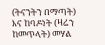(ትናንትን በማጣት) እና ከባዶነት (ዛሬን ከመጥላት) መሃል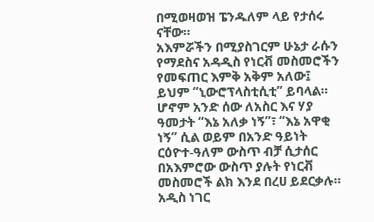በሚወዛወዝ ፔንዱለም ላይ የታሰሩ ናቸው።
አእምሯችን በሚያስገርም ሁኔታ ራሱን የማደስና አዳዲስ የነርቭ መስመሮችን የመፍጠር እምቅ አቅም አለው፤ ይህም “ኒውሮፕላስቲሲቲ” ይባላል። ሆኖም አንድ ሰው ለአስር እና ሃያ ዓመታት “እኔ አለቃ ነኝ”፣ “እኔ አዋቂ ነኝ” ሲል ወይም በአንድ ዓይነት ርዕዮተ-ዓለም ውስጥ ብቻ ሲታሰር በአእምሮው ውስጥ ያሉት የነርቭ መስመሮች ልክ እንደ በረሀ ይደርቃሉ።
አዲስ ነገር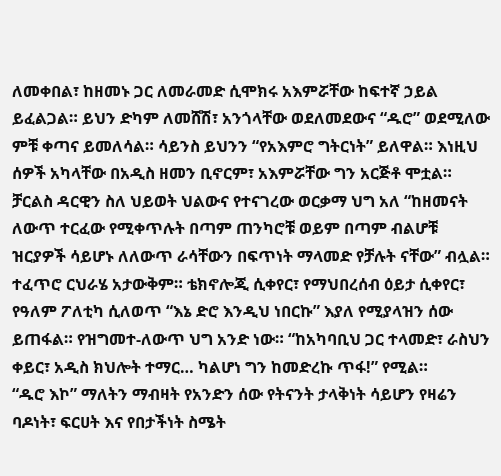ለመቀበል፣ ከዘመኑ ጋር ለመራመድ ሲሞክሩ አእምሯቸው ከፍተኛ ኃይል ይፈልጋል። ይህን ድካም ለመሸሽ፣ አንጎላቸው ወደለመደውና “ዱሮ” ወደሚለው ምቹ ቀጣና ይመለሳል። ሳይንስ ይህንን “የአእምሮ ግትርነት” ይለዋል። እነዚህ ሰዎች አካላቸው በአዲስ ዘመን ቢኖርም፣ አእምሯቸው ግን አርጅቶ ሞቷል።
ቻርልስ ዳርዊን ስለ ህይወት ህልውና የተናገረው ወርቃማ ህግ አለ “ከዘመናት ለውጥ ተርፈው የሚቀጥሉት በጣም ጠንካሮቹ ወይም በጣም ብልሆቹ ዝርያዎች ሳይሆኑ ለለውጥ ራሳቸውን በፍጥነት ማላመድ የቻሉት ናቸው” ብሏል።
ተፈጥሮ ርህራሄ አታውቅም። ቴክኖሎጂ ሲቀየር፣ የማህበረሰብ ዕይታ ሲቀየር፣ የዓለም ፖለቲካ ሲለወጥ “እኔ ድሮ እንዲህ ነበርኩ” እያለ የሚያላዝን ሰው ይጠፋል። የዝግመተ-ለውጥ ህግ አንድ ነው። “ከአካባቢህ ጋር ተላመድ፣ ራስህን ቀይር፣ አዲስ ክህሎት ተማር… ካልሆነ ግን ከመድረኩ ጥፋ!” የሚል።
“ዱሮ እኮ” ማለትን ማብዛት የአንድን ሰው የትናንት ታላቅነት ሳይሆን የዛሬን ባዶነት፣ ፍርሀት እና የበታችነት ስሜት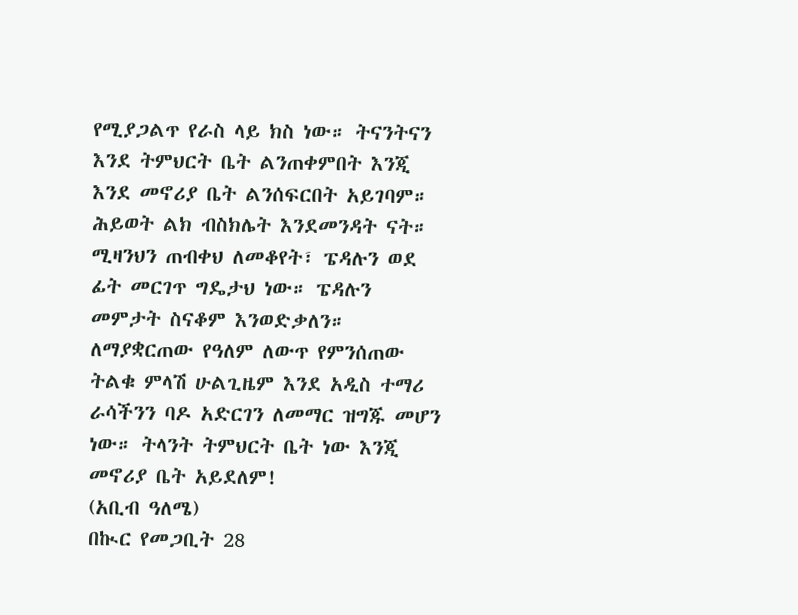የሚያጋልጥ የራስ ላይ ክስ ነው። ትናንትናን እንደ ትምህርት ቤት ልንጠቀምበት እንጂ እንደ መኖሪያ ቤት ልንሰፍርበት አይገባም።
ሕይወት ልክ ብስክሌት እንደመንዳት ናት። ሚዛንህን ጠብቀህ ለመቆየት፣ ፔዳሉን ወደ ፊት መርገጥ ግዴታህ ነው። ፔዳሉን መምታት ስናቆም እንወድቃለን። ለማያቋርጠው የዓለም ለውጥ የምንሰጠው ትልቁ ምላሽ ሁልጊዜም እንደ አዲስ ተማሪ ራሳችንን ባዶ አድርገን ለመማር ዝግጁ መሆን ነው። ትላንት ትምህርት ቤት ነው እንጂ መኖሪያ ቤት አይደለም!
(አቢብ ዓለሜ)
በኲር የመጋቢት 28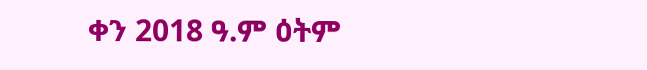ቀን 2018 ዓ.ም ዕትም